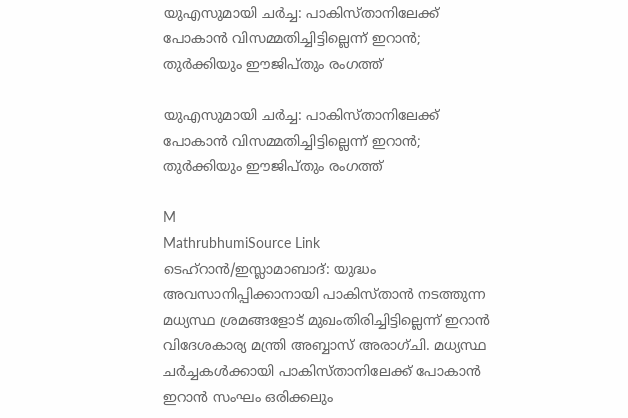യുഎസുമായി ചർച്ച: പാകിസ്താനിലേക്ക് പോകാൻ വിസമ്മതിച്ചിട്ടില്ലെന്ന് ഇറാൻ; തുർക്കിയും ഈജിപ്തും രംഗത്ത്

യുഎസുമായി ചർച്ച: പാകിസ്താനിലേക്ക് പോകാൻ വിസമ്മതിച്ചിട്ടില്ലെന്ന് ഇറാൻ; തുർക്കിയും ഈജിപ്തും രംഗത്ത്

M
MathrubhumiSource Link
ടെഹ്‌റാൻ/ഇസ്ലാമാബാദ്: യുദ്ധം അവസാനിപ്പിക്കാനായി പാകിസ്താൻ നടത്തുന്ന മധ്യസ്ഥ ശ്രമങ്ങളോട് മുഖംതിരിച്ചിട്ടില്ലെന്ന് ഇറാൻ വിദേശകാര്യ മന്ത്രി അബ്ബാസ് അരാഗ്ചി. മധ്യസ്ഥ ചർച്ചകൾക്കായി പാകിസ്താനിലേക്ക് പോകാൻ ഇറാൻ സംഘം ഒരിക്കലും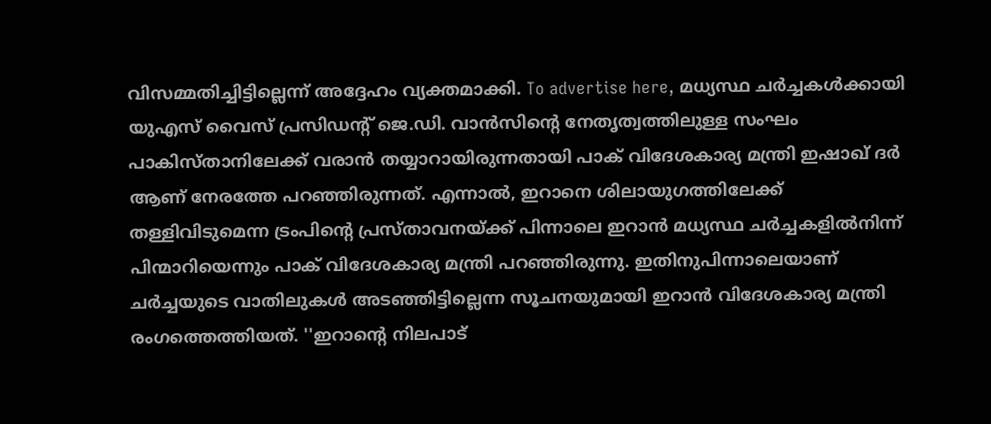വിസമ്മതിച്ചിട്ടില്ലെന്ന് അദ്ദേഹം വ്യക്തമാക്കി. To advertise here, മധ്യസ്ഥ ചർച്ചകൾക്കായി യുഎസ് വൈസ് പ്രസിഡന്റ് ജെ.ഡി. വാൻസിന്റെ നേതൃത്വത്തിലുള്ള സംഘം പാകിസ്താനിലേക്ക് വരാൻ തയ്യാറായിരുന്നതായി പാക് വിദേശകാര്യ മന്ത്രി ഇഷാഖ് ദർ ആണ് നേരത്തേ പറഞ്ഞിരുന്നത്. എന്നാൽ, ഇറാനെ ശിലായുഗത്തിലേക്ക് തള്ളിവിടുമെന്ന ട്രംപിന്റെ പ്രസ്താവനയ്ക്ക് പിന്നാലെ ഇറാൻ മധ്യസ്ഥ ചർച്ചകളിൽനിന്ന് പിന്മാറിയെന്നും പാക് വിദേശകാര്യ മന്ത്രി പറഞ്ഞിരുന്നു. ഇതിനുപിന്നാലെയാണ് ചർച്ചയുടെ വാതിലുകൾ അടഞ്ഞിട്ടില്ലെന്ന സൂചനയുമായി ഇറാൻ വിദേശകാര്യ മന്ത്രി രംഗത്തെത്തിയത്. ''ഇറാന്റെ നിലപാട്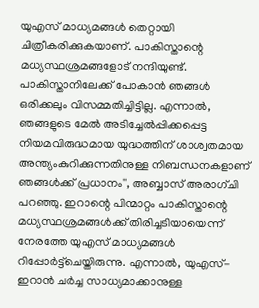യുഎസ് മാധ്യമങ്ങൾ തെറ്റായി ചിത്രീകരിക്കുകയാണ്. പാകിസ്താന്റെ മധ്യസ്ഥശ്രമങ്ങളോട് നന്ദിയുണ്ട്. പാകിസ്താനിലേക്ക് പോകാൻ ഞങ്ങൾ ഒരിക്കലും വിസമ്മതിച്ചിട്ടില്ല. എന്നാൽ, ഞങ്ങളുടെ മേൽ അടിച്ചേൽപ്പിക്കപ്പെട്ട നിയമവിരുദ്ധമായ യുദ്ധത്തിന് ശാശ്വതമായ അന്ത്യംകുറിക്കുന്നതിനുള്ള നിബന്ധനകളാണ് ഞങ്ങൾക്ക് പ്രധാനം'', അബ്ബാസ് അരാഗ്ചി പറഞ്ഞു. ഇറാന്റെ പിന്മാറ്റം പാകിസ്താന്റെ മധ്യസ്ഥശ്രമങ്ങൾക്ക് തിരിച്ചടിയായെന്ന് നേരത്തേ യുഎസ് മാധ്യമങ്ങൾ റിപ്പോർട്ട്‌ചെയ്തിരുന്നു. എന്നാൽ, യുഎസ്-ഇറാൻ ചർച്ച സാധ്യമാക്കാനുള്ള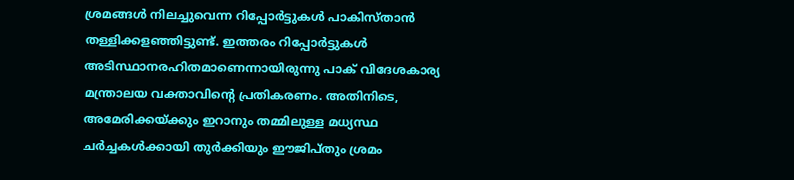ശ്രമങ്ങൾ നിലച്ചുവെന്ന റിപ്പോർട്ടുകൾ പാകിസ്താൻ തള്ളിക്കളഞ്ഞിട്ടുണ്ട്. ഇത്തരം റിപ്പോർട്ടുകൾ അടിസ്ഥാനരഹിതമാണെന്നായിരുന്നു പാക് വിദേശകാര്യ മന്ത്രാലയ വക്താവിന്റെ പ്രതികരണം. അതിനിടെ, അമേരിക്കയ്ക്കും ഇറാനും തമ്മിലുള്ള മധ്യസ്ഥ ചർച്ചകൾക്കായി തുർക്കിയും ഈജിപ്തും ശ്രമം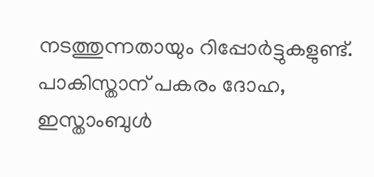നടത്തുന്നതായും റിപ്പോർട്ടുകളുണ്ട്. പാകിസ്താന് പകരം ദോഹ, ഇസ്താംബുൾ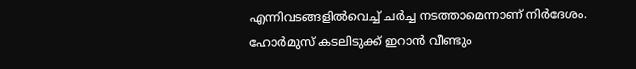എന്നിവടങ്ങളിൽവെച്ച് ചർച്ച നടത്താമെന്നാണ് നിർദേശം. ഹോർമുസ് കടലിടുക്ക് ഇറാൻ വീണ്ടും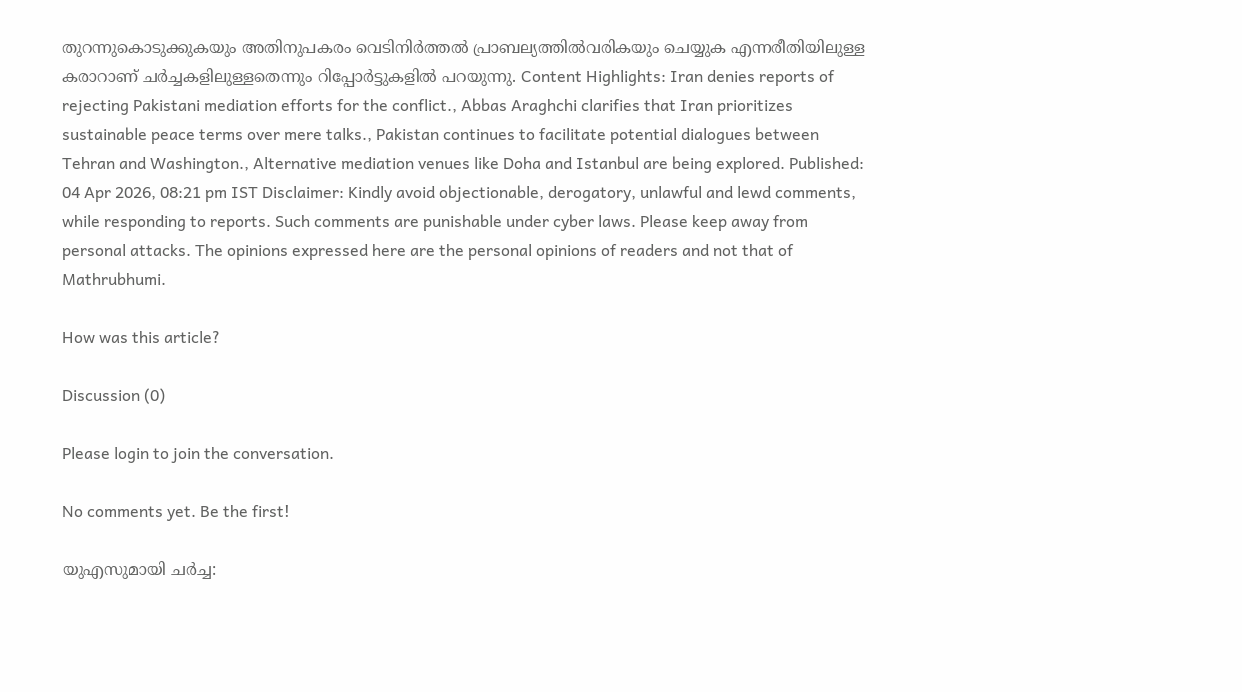തുറന്നുകൊടുക്കുകയും അതിനുപകരം വെടിനിർത്തൽ പ്രാബല്യത്തിൽവരികയും ചെയ്യുക എന്നരീതിയിലുള്ള കരാറാണ് ചർച്ചകളിലുള്ളതെന്നും റിപ്പോർട്ടുകളിൽ പറയുന്നു. Content Highlights: Iran denies reports of rejecting Pakistani mediation efforts for the conflict., Abbas Araghchi clarifies that Iran prioritizes sustainable peace terms over mere talks., Pakistan continues to facilitate potential dialogues between Tehran and Washington., Alternative mediation venues like Doha and Istanbul are being explored. Published: 04 Apr 2026, 08:21 pm IST Disclaimer: Kindly avoid objectionable, derogatory, unlawful and lewd comments, while responding to reports. Such comments are punishable under cyber laws. Please keep away from personal attacks. The opinions expressed here are the personal opinions of readers and not that of Mathrubhumi.

How was this article?

Discussion (0)

Please login to join the conversation.

No comments yet. Be the first!

യുഎസുമായി ചർച്ച: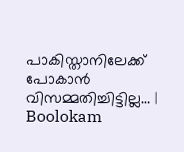പാകിസ്താനിലേക്ക് പോകാൻ വിസമ്മതിച്ചിട്ടില്ല… | Boolokam